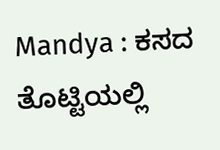Mandya : ಕಸದ ತೊಟ್ಟಿಯಲ್ಲಿ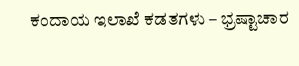ಕಂದಾಯ ಇಲಾಖೆ ಕಡತಗಳು – ಭ್ರಷ್ಟಾಚಾರ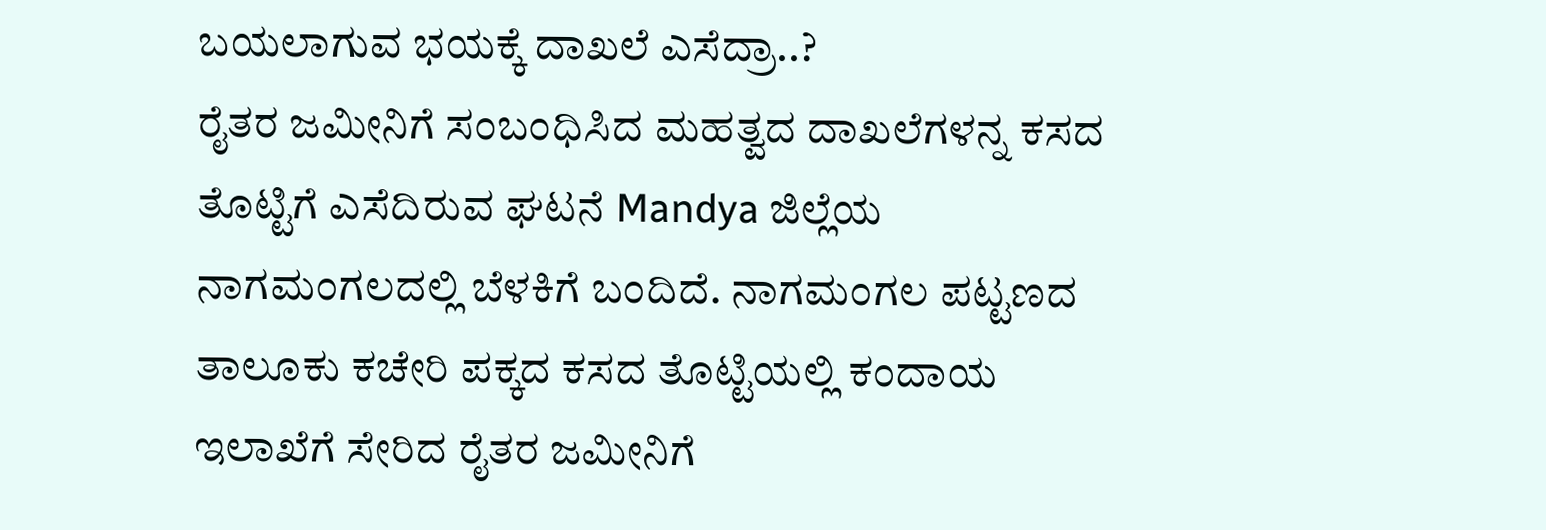ಬಯಲಾಗುವ ಭಯಕ್ಕೆ ದಾಖಲೆ ಎಸೆದ್ರಾ..?
ರೈತರ ಜಮೀನಿಗೆ ಸಂಬಂಧಿಸಿದ ಮಹತ್ವದ ದಾಖಲೆಗಳನ್ನ ಕಸದ ತೊಟ್ಟಿಗೆ ಎಸೆದಿರುವ ಘಟನೆ Mandya ಜಿಲ್ಲೆಯ ನಾಗಮಂಗಲದಲ್ಲಿ ಬೆಳಕಿಗೆ ಬಂದಿದೆ. ನಾಗಮಂಗಲ ಪಟ್ಟಣದ ತಾಲೂಕು ಕಚೇರಿ ಪಕ್ಕದ ಕಸದ ತೊಟ್ಟಿಯಲ್ಲಿ ಕಂದಾಯ ಇಲಾಖೆಗೆ ಸೇರಿದ ರೈತರ ಜಮೀನಿಗೆ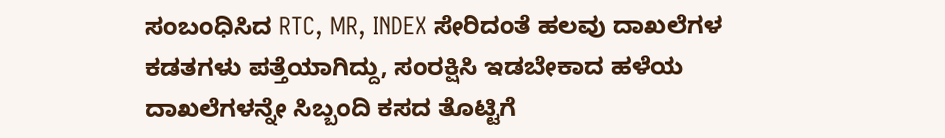ಸಂಬಂಧಿಸಿದ RTC, MR, INDEX ಸೇರಿದಂತೆ ಹಲವು ದಾಖಲೆಗಳ ಕಡತಗಳು ಪತ್ತೆಯಾಗಿದ್ದು, ಸಂರಕ್ಷಿಸಿ ಇಡಬೇಕಾದ ಹಳೆಯ ದಾಖಲೆಗಳನ್ನೇ ಸಿಬ್ಬಂದಿ ಕಸದ ತೊಟ್ಟಿಗೆ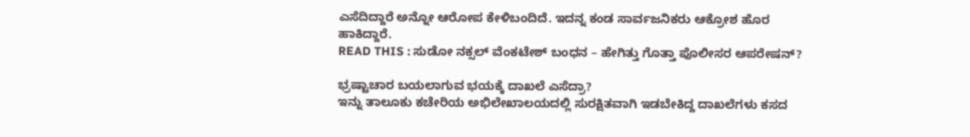ಎಸೆದಿದ್ದಾರೆ ಅನ್ನೋ ಆರೋಪ ಕೇಳಿಬಂದಿದೆ. ಇದನ್ನ ಕಂಡ ಸಾರ್ವಜನಿಕರು ಆಕ್ರೋಶ ಹೊರ ಹಾಕಿದ್ದಾರೆ.
READ THIS : ಸುಡೋ ನಕ್ಸಲ್ ವೆಂಕಟೇಶ್ ಬಂಧನ – ಹೇಗಿತ್ತು ಗೊತ್ತಾ ಪೊಲೀಸರ ಆಪರೇಷನ್?

ಭ್ರಷ್ಟಾಚಾರ ಬಯಲಾಗುವ ಭಯಕ್ಕೆ ದಾಖಲೆ ಎಸೆದ್ರಾ?
ಇನ್ನು ತಾಲೂಕು ಕಚೇರಿಯ ಅಭಿಲೇಖಾಲಯದಲ್ಲಿ ಸುರಕ್ಷಿತವಾಗಿ ಇಡಬೇಕಿದ್ದ ದಾಖಲೆಗಳು ಕಸದ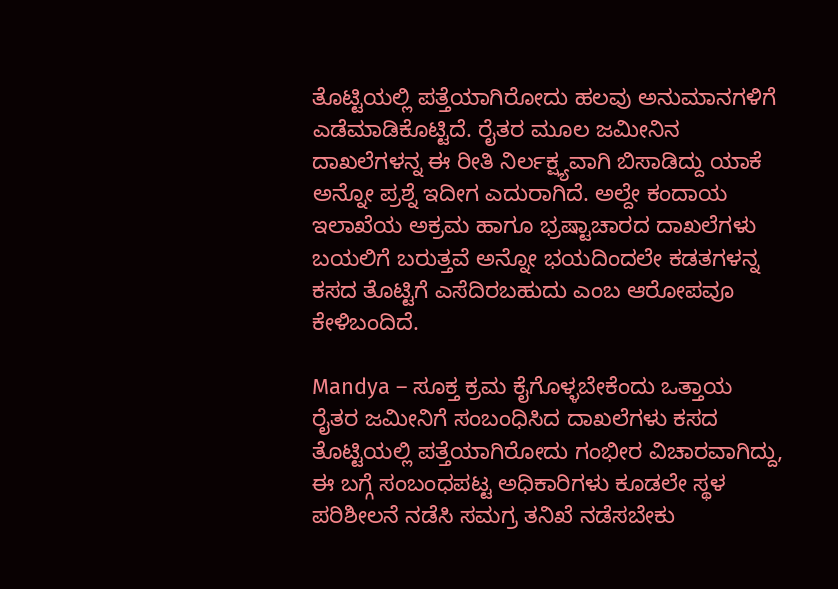ತೊಟ್ಟಿಯಲ್ಲಿ ಪತ್ತೆಯಾಗಿರೋದು ಹಲವು ಅನುಮಾನಗಳಿಗೆ ಎಡೆಮಾಡಿಕೊಟ್ಟಿದೆ. ರೈತರ ಮೂಲ ಜಮೀನಿನ ದಾಖಲೆಗಳನ್ನ ಈ ರೀತಿ ನಿರ್ಲಕ್ಷ್ಯವಾಗಿ ಬಿಸಾಡಿದ್ದು ಯಾಕೆ ಅನ್ನೋ ಪ್ರಶ್ನೆ ಇದೀಗ ಎದುರಾಗಿದೆ. ಅಲ್ದೇ ಕಂದಾಯ ಇಲಾಖೆಯ ಅಕ್ರಮ ಹಾಗೂ ಭ್ರಷ್ಟಾಚಾರದ ದಾಖಲೆಗಳು ಬಯಲಿಗೆ ಬರುತ್ತವೆ ಅನ್ನೋ ಭಯದಿಂದಲೇ ಕಡತಗಳನ್ನ ಕಸದ ತೊಟ್ಟಿಗೆ ಎಸೆದಿರಬಹುದು ಎಂಬ ಆರೋಪವೂ ಕೇಳಿಬಂದಿದೆ.

Mandya – ಸೂಕ್ತ ಕ್ರಮ ಕೈಗೊಳ್ಳಬೇಕೆಂದು ಒತ್ತಾಯ
ರೈತರ ಜಮೀನಿಗೆ ಸಂಬಂಧಿಸಿದ ದಾಖಲೆಗಳು ಕಸದ ತೊಟ್ಟಿಯಲ್ಲಿ ಪತ್ತೆಯಾಗಿರೋದು ಗಂಭೀರ ವಿಚಾರವಾಗಿದ್ದು, ಈ ಬಗ್ಗೆ ಸಂಬಂಧಪಟ್ಟ ಅಧಿಕಾರಿಗಳು ಕೂಡಲೇ ಸ್ಥಳ ಪರಿಶೀಲನೆ ನಡೆಸಿ ಸಮಗ್ರ ತನಿಖೆ ನಡೆಸಬೇಕು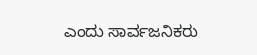ಎಂದು ಸಾರ್ವಜನಿಕರು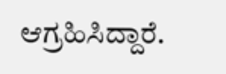ಆಗ್ರಹಿಸಿದ್ದಾರೆ.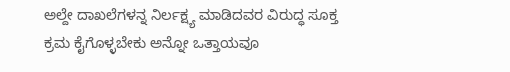ಅಲ್ದೇ ದಾಖಲೆಗಳನ್ನ ನಿರ್ಲಕ್ಷ್ಯ ಮಾಡಿದವರ ವಿರುದ್ಧ ಸೂಕ್ತ ಕ್ರಮ ಕೈಗೊಳ್ಳಬೇಕು ಅನ್ನೋ ಒತ್ತಾಯವೂ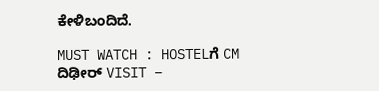ಕೇಳಿಬಂದಿದೆ.

MUST WATCH : HOSTELಗೆ CM ದಿಢೀರ್ VISIT –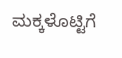ಮಕ್ಕಳೊಟ್ಟಿಗೆ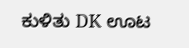ಕುಳಿತು DK ಊಟ